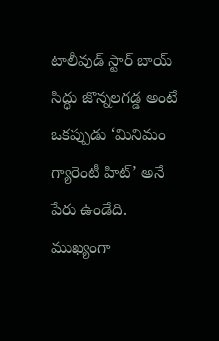టాలీవుడ్ స్టార్ బాయ్ సిద్ధు జొన్నలగడ్డ అంటే ఒకప్పుడు ‘మినిమం గ్యారెంటీ హిట్’ అనే పేరు ఉండేది. ముఖ్యంగా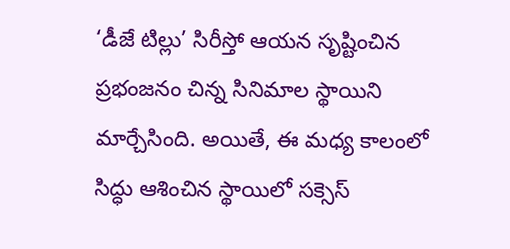‘డీజే టిల్లు’ సిరీస్తో ఆయన సృష్టించిన ప్రభంజనం చిన్న సినిమాల స్థాయిని మార్చేసింది. అయితే, ఈ మధ్య కాలంలో సిద్ధు ఆశించిన స్థాయిలో సక్సెస్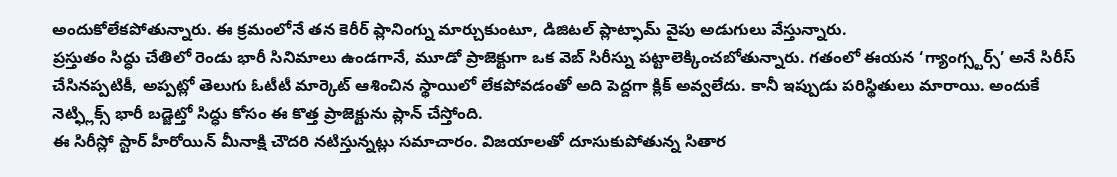అందుకోలేకపోతున్నారు. ఈ క్రమంలోనే తన కెరీర్ ప్లానింగ్ను మార్చుకుంటూ, డిజిటల్ ప్లాట్ఫామ్ వైపు అడుగులు వేస్తున్నారు.
ప్రస్తుతం సిద్ధు చేతిలో రెండు భారీ సినిమాలు ఉండగానే, మూడో ప్రాజెక్టుగా ఒక వెబ్ సిరీస్ను పట్టాలెక్కించబోతున్నారు. గతంలో ఈయన ‘గ్యాంగ్స్టర్స్’ అనే సిరీస్ చేసినప్పటికీ, అప్పట్లో తెలుగు ఓటీటీ మార్కెట్ ఆశించిన స్థాయిలో లేకపోవడంతో అది పెద్దగా క్లిక్ అవ్వలేదు. కానీ ఇప్పుడు పరిస్థితులు మారాయి. అందుకే నెట్ఫ్లిక్స్ భారీ బడ్జెట్తో సిద్ధు కోసం ఈ కొత్త ప్రాజెక్టును ప్లాన్ చేస్తోంది.
ఈ సిరీస్లో స్టార్ హీరోయిన్ మీనాక్షి చౌదరి నటిస్తున్నట్లు సమాచారం. విజయాలతో దూసుకుపోతున్న సితార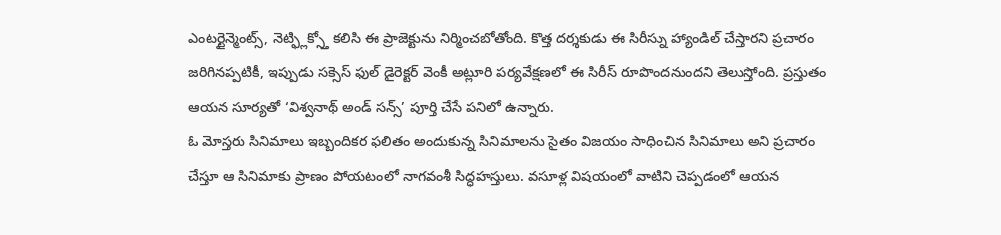ఎంటర్టైన్మెంట్స్, నెట్ఫ్లిక్స్తో కలిసి ఈ ప్రాజెక్టును నిర్మించబోతోంది. కొత్త దర్శకుడు ఈ సిరీస్ను హ్యాండిల్ చేస్తారని ప్రచారం జరిగినప్పటికీ, ఇప్పుడు సక్సెస్ ఫుల్ డైరెక్టర్ వెంకీ అట్లూరి పర్యవేక్షణలో ఈ సిరీస్ రూపొందనుందని తెలుస్తోంది. ప్రస్తుతం ఆయన సూర్యతో ‘విశ్వనాథ్ అండ్ సన్స్’ పూర్తి చేసే పనిలో ఉన్నారు.
ఓ మోస్తరు సినిమాలు ఇబ్బందికర ఫలితం అందుకున్న సినిమాలను సైతం విజయం సాధించిన సినిమాలు అని ప్రచారం చేస్తూ ఆ సినిమాకు ప్రాణం పోయటంలో నాగవంశీ సిద్ధహస్తులు. వసూళ్ల విషయంలో వాటిని చెప్పడంలో ఆయన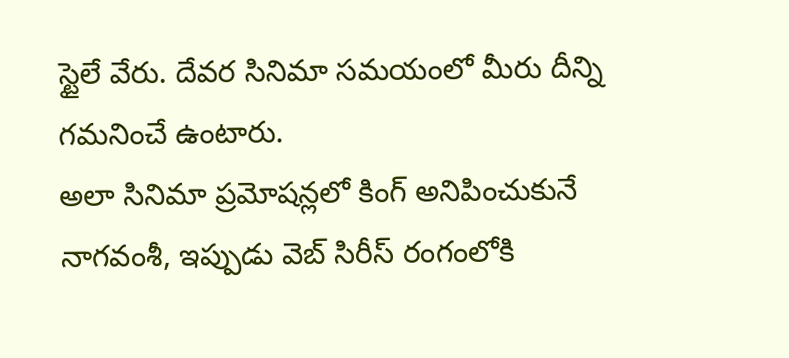స్టైలే వేరు. దేవర సినిమా సమయంలో మీరు దీన్ని గమనించే ఉంటారు.
అలా సినిమా ప్రమోషన్లలో కింగ్ అనిపించుకునే నాగవంశీ, ఇప్పుడు వెబ్ సిరీస్ రంగంలోకి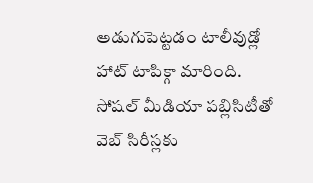అడుగుపెట్టడం టాలీవుడ్లో హాట్ టాపిక్గా మారింది. సోషల్ మీడియా పబ్లిసిటీతో వెబ్ సిరీస్లకు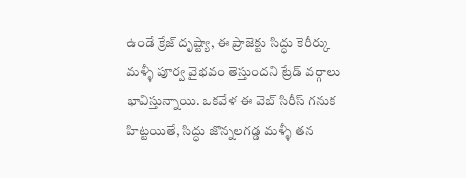ఉండే క్రేజ్ దృష్ట్యా, ఈ ప్రాజెక్టు సిద్ధు కెరీర్కు మళ్ళీ పూర్వ వైభవం తెస్తుందని ట్రేడ్ వర్గాలు భావిస్తున్నాయి. ఒకవేళ ఈ వెబ్ సిరీస్ గనుక హిట్టయితే, సిద్ధు జొన్నలగడ్డ మళ్ళీ తన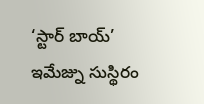‘స్టార్ బాయ్’ ఇమేజ్ను సుస్థిరం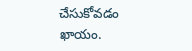చేసుకోవడం ఖాయం.